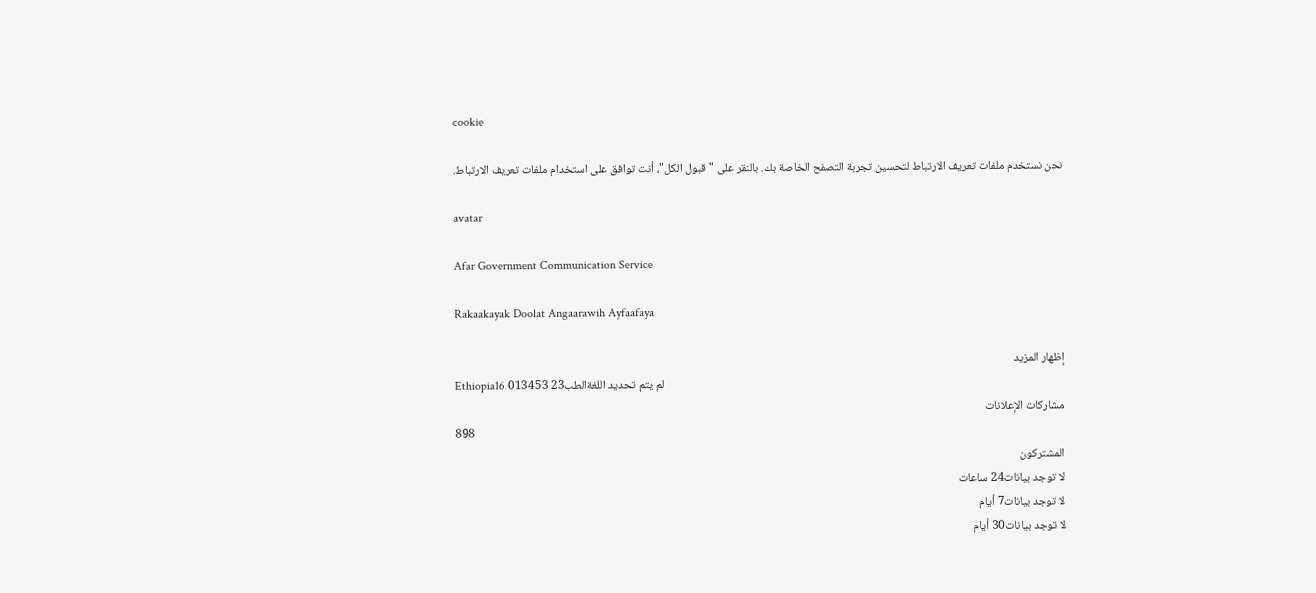cookie

نحن نستخدم ملفات تعريف الارتباط لتحسين تجربة التصفح الخاصة بك. بالنقر على "قبول الكل"، أنت توافق على استخدام ملفات تعريف الارتباط.

avatar

Afar Government Communication Service

Rakaakayak Doolat Angaarawih Ayfaafaya

إظهار المزيد
Ethiopia16 013لم يتم تحديد اللغةالطب23 453
مشاركات الإعلانات
898
المشتركون
لا توجد بيانات24 ساعات
لا توجد بيانات7 أيام
لا توجد بيانات30 أيام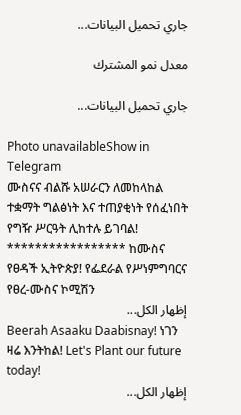جاري تحميل البيانات...

معدل نمو المشترك

جاري تحميل البيانات...

Photo unavailableShow in Telegram
ሙስናና ብልሹ አሠራርን ለመከላከል ተቋማት ግልፅነት እና ተጠያቂነት የሰፈነበት የግዥ ሥርዓት ሊከተሉ ይገባል! ***************** ከሙስና የፀዳች ኢትዮጵያ! የፌደራል የሥነምግባርና የፀረ-ሙስና ኮሚሽን
إظهار الكل...
Beerah Asaaku Daabisnay! ነገን ዛሬ እንትከል! Let's Plant our future today!
إظهار الكل...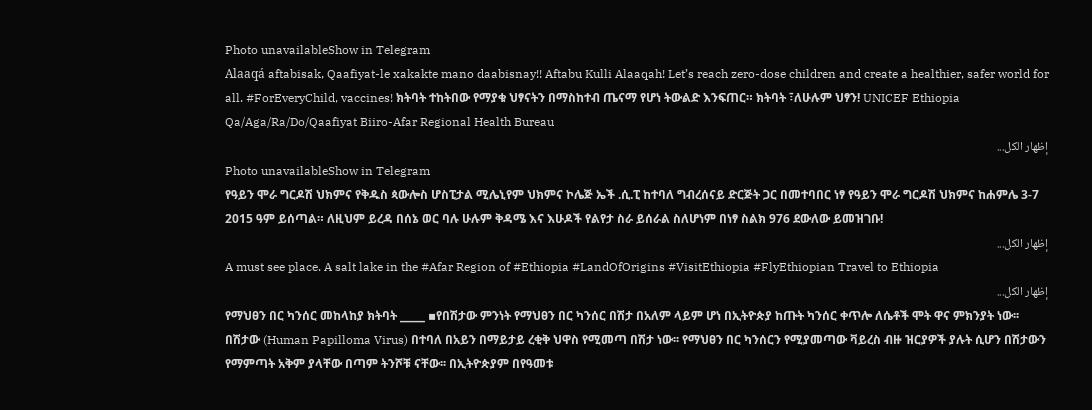Photo unavailableShow in Telegram
Alaaqá aftabisak, Qaafiyat-le xakakte mano daabisnay!! Aftabu Kulli Alaaqah! Let’s reach zero-dose children and create a healthier, safer world for all. #ForEveryChild, vaccines! ክትባት ተከትበው የማያቁ ህፃናትን በማስከተብ ጤናማ የሆነ ትውልድ እንፍጠር። ክትባት ፣ለሁሉም ህፃን! UNICEF Ethiopia Qa/Aga/Ra/Do/Qaafiyat Biiro-Afar Regional Health Bureau
إظهار الكل...
Photo unavailableShow in Telegram
የዓይን ሞራ ግርዶሽ ህክምና የቅዱስ ጳውሎስ ሆስፒታል ሚሌኒየም ህክምና ኮሌጅ ኤች .ሲ.ፒ ከተባለ ግብረሰናይ ድርጅት ጋር በመተባበር ነፃ የዓይን ሞራ ግርዶሽ ህክምና ከሐምሌ 3-7 2015 ዓም ይሰጣል። ለዚህም ይረዳ በሰኔ ወር ባሉ ሁሉም ቅዳሜ እና እሁዶች የልየታ ስራ ይሰራል ስለሆነም በነፃ ስልክ 976 ደውለው ይመዝገቡ!
إظهار الكل...
A must see place. A salt lake in the #Afar Region of #Ethiopia #LandOfOrigins #VisitEthiopia #FlyEthiopian Travel to Ethiopia
إظهار الكل...
የማህፀን በር ካንሰር መከላከያ ክትባት _____ ▪የበሽታው ምንነት የማህፀን በር ካንሰር በሽታ በአለም ላይም ሆነ በኢትዮጵያ ከጡት ካንሰር ቀጥሎ ለሴቶች ሞት ዋና ምክንያት ነው፡፡ በሽታው (Human Papilloma Virus) በተባለ በአይን በማይታይ ረቂቅ ህዋስ የሚመጣ በሽታ ነው፡፡ የማህፀን በር ካንሰርን የሚያመጣው ቫይረስ ብዙ ዝርያዎች ያሉት ሲሆን በሽታውን የማምጣት አቅም ያላቸው በጣም ትንሾቹ ናቸው፡፡ በኢትዮጵያም በየዓመቱ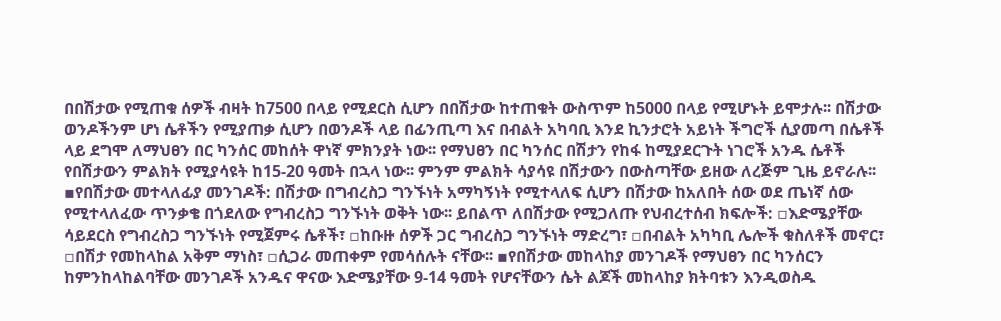በበሽታው የሚጠቁ ሰዎች ብዛት ከ7500 በላይ የሚደርስ ሲሆን በበሽታው ከተጠቁት ውስጥም ከ5000 በላይ የሚሆኑት ይሞታሉ፡፡ በሽታው ወንዶችንም ሆነ ሴቶችን የሚያጠቃ ሲሆን በወንዶች ላይ በፊንጢጣ እና በብልት አካባቢ እንደ ኪንታሮት አይነት ችግሮች ሲያመጣ በሴቶች ላይ ደግሞ ለማህፀን በር ካንሰር መከሰት ዋነኛ ምክንያት ነው፡፡ የማህፀን በር ካንሰር በሽታን የከፋ ከሚያደርጉት ነገሮች አንዱ ሴቶች የበሽታውን ምልክት የሚያሳዩት ከ15-20 ዓመት በኋላ ነው፡፡ ምንም ምልክት ሳያሳዩ በሽታውን በውስጣቸው ይዘው ለረጅም ጊዜ ይኖራሉ፡፡ ▪የበሽታው መተላለፊያ መንገዶች: በሽታው በግብረስጋ ግንኙነት አማካኝነት የሚተላለፍ ሲሆን በሽታው ከአለበት ሰው ወደ ጤነኛ ሰው የሚተላለፈው ጥንቃቄ በጎደለው የግብረስጋ ግንኙነት ወቅት ነው፡፡ ይበልጥ ለበሽታው የሚጋለጡ የህብረተሰብ ክፍሎች: ▫እድሜያቸው ሳይደርስ የግብረስጋ ግንኙነት የሚጀምሩ ሴቶች፣ ▫ከቡዙ ሰዎች ጋር ግብረስጋ ግንኙነት ማድረግ፣ ▫በብልት አካካቢ ሌሎች ቁስለቶች መኖር፣ ▫በሽታ የመከላከል አቅም ማነስ፣ ▫ሲጋራ መጠቀም የመሳሰሉት ናቸው፡፡ ▪የበሽታው መከላከያ መንገዶች የማህፀን በር ካንሰርን ከምንከላከልባቸው መንገዶች አንዱና ዋናው እድሜያቸው 9-14 ዓመት የሆናቸውን ሴት ልጆች መከላከያ ክትባቱን እንዲወስዱ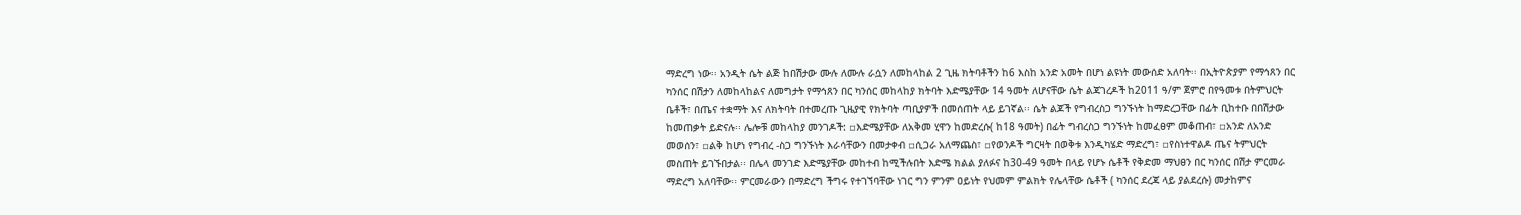ማድረግ ነው፡፡ አንዲት ሴት ልጅ ከበሽታው ሙሉ ለሙሉ ራሷን ለመከላከል 2 ጊዜ ክትባቶችን ከ6 እስከ አንድ አመት በሆነ ልዩነት መውሰድ አለባት፡፡ በኢትዮጵያም የማኅጸን በር ካንሰር በሽታን ለመከላከልና ለመግታት የማኅጸን በር ካንሰር መከላከያ ክትባት እድሜያቸው 14 ዓመት ለሆናቸው ሴት ልጃገረዶች ከ2011 ዓ/ም ጀምሮ በየዓመቱ በትምህርት ቤቶች፣ በጤና ተቋማት እና ለክትባት በተመረጡ ጊዜያዊ የክትባት ጣቢያዎች በመሰጠት ላይ ይገኛል፡፡ ሴት ልጆች የግብረስጋ ግንኙነት ከማድረጋቸው በፊት ቢከተቡ በበሽታው ከመጠቃት ይድናሉ፡፡ ሌሎቹ መከላከያ መንገዶች: ▫እድሜያቸው ለአቅመ ሂዋን ከመድረሱ( ከ18 ዓመት) በፊት ግብረስጋ ግንኙነት ከመፈፀም መቆጠብ፣ ▫አንድ ለአንድ መወሰን፣ ▫ልቅ ከሆነ የግብረ -ስጋ ግንኙነት እራሳቸውን በመታቀብ ▫ሲጋራ አለማጨስ፣ ▫የወንዶች ግርዛት በወቅቱ እንዲካሄድ ማድረግ፣ ▫የስነተዋልዶ ጤና ትምህርት መስጠት ይገኙበታል፡፡ በሌላ መንገድ እድሜያቸው መከተብ ከሚችሉበት እድሜ ክልል ያለፉና ከ30-49 ዓመት በላይ የሆኑ ሴቶች የቅድመ ማህፀን በር ካንሰር በሽታ ምርመራ ማድረግ አለባቸው፡፡ ምርመራውን በማድረግ ችግሩ የተገኘባቸው ነገር ግን ምንም ዐይነት የህመም ምልክት የሌላቸው ሴቶች ( ካንሰር ደረጃ ላይ ያልደረሱ) መታከምና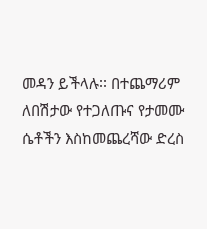መዳን ይችላሉ፡፡ በተጨማሪም ለበሽታው የተጋለጡና የታመሙ ሴቶችን እስከመጨረሻው ድረስ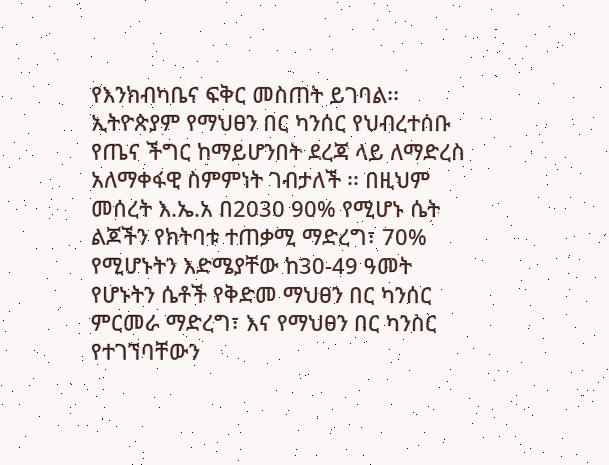የእንክብካቤና ፍቅር መስጠት ይገባል፡፡ ኢትዮጵያም የማህፀን በር ካንሰር የህብረተሰቡ የጤና ችግር ከማይሆንበት ደረጃ ላይ ለማድረስ አለማቀፋዊ ስምምነት ገብታለች ፡፡ በዚህም መሰረት እ.ኤ.አ በ2030 90% የሚሆኑ ሴት ልጆችን የክትባቱ ተጠቃሚ ማድረግ፣ 70% የሚሆኑትን እድሜያቸው ከ30-49 ዓመት የሆኑትን ሴቶች የቅድመ ማህፀን በር ካንሰር ምርመራ ማድረግ፣ እና የማህፀን በር ካንስር የተገኘባቸውን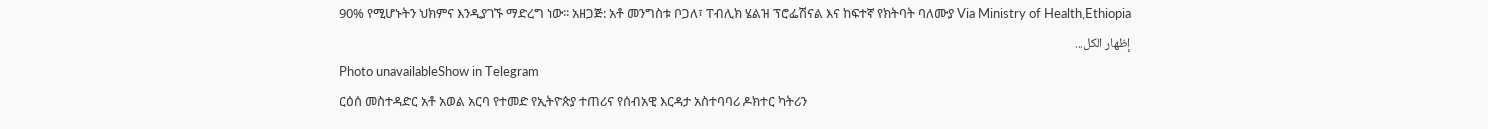90% የሚሆኑትን ህክምና እንዲያገኙ ማድረግ ነው፡፡ አዘጋጅ: አቶ መንግስቱ ቦጋለ፣ ፐብሊክ ሄልዝ ፕሮፌሽናል እና ከፍተኛ የክትባት ባለሙያ Via Ministry of Health,Ethiopia
إظهار الكل...
Photo unavailableShow in Telegram
ርዕሰ መስተዳድር አቶ አወል አርባ የተመድ የኢትዮጵያ ተጠሪና የሰብአዊ እርዳታ አስተባባሪ ዶክተር ካትሪን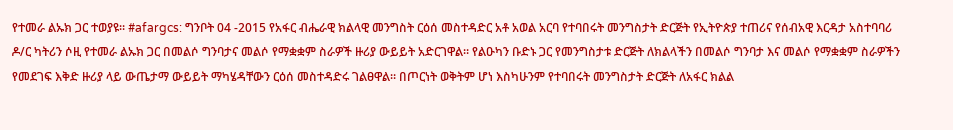የተመራ ልኡክ ጋር ተወያዩ። #afargcs: ግንቦት 04 -2015 የአፋር ብሔራዊ ክልላዊ መንግስት ርዕሰ መስተዳድር አቶ አወል አርባ የተባበሩት መንግስታት ድርጅት የኢትዮጵያ ተጠሪና የሰብአዊ እርዳታ አስተባባሪ ዶ/ር ካትሪን ሶዚ የተመራ ልኡክ ጋር በመልሶ ግንባታና መልሶ የማቋቋም ስራዎች ዙሪያ ውይይት አድርገዋል። የልዑካን ቡድኑ ጋር የመንግስታቱ ድርጅት ለክልላችን በመልሶ ግንባታ እና መልሶ የማቋቋም ስራዎችን የመደገፍ እቅድ ዙሪያ ላይ ውጤታማ ውይይት ማካሄዳቸውን ርዕሰ መስተዳድሩ ገልፀዋል። በጦርነት ወቅትም ሆነ እስካሁንም የተባበሩት መንግስታት ድርጅት ለአፋር ክልል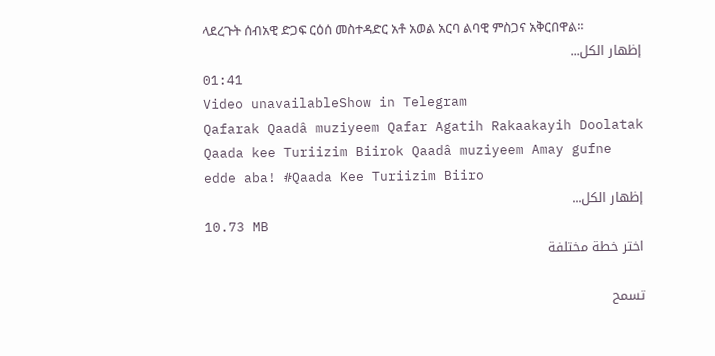ላደረጉት ሰብአዊ ድጋፍ ርዕሰ መስተዳድር አቶ አወል አርባ ልባዊ ምስጋና አቅርበዋል።
إظهار الكل...
01:41
Video unavailableShow in Telegram
Qafarak Qaadâ muziyeem Qafar Agatih Rakaakayih Doolatak Qaada kee Turiizim Biirok Qaadâ muziyeem Amay gufne edde aba! #Qaada Kee Turiizim Biiro
إظهار الكل...
10.73 MB
اختر خطة مختلفة

تسمح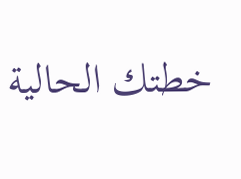خطتك الحالية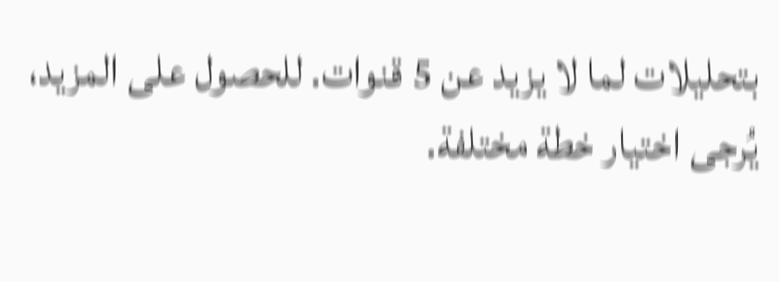بتحليلات لما لا يزيد عن 5 قنوات. للحصول على المزيد، يُرجى اختيار خطة مختلفة.